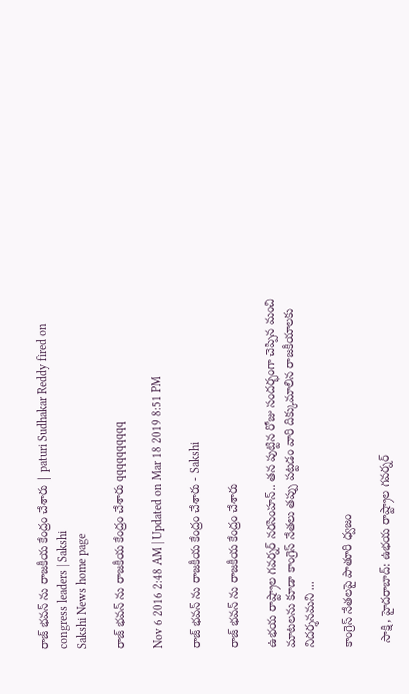రాజ్ భవన్ ను రాజకీయ కేంద్రం చేశారు | paturi Sudhakar Reddy fired on congress leaders | Sakshi
Sakshi News home page

రాజ్ భవన్ ను రాజకీయ కేంద్రం చేశారు qqqqqqqqqq

Nov 6 2016 2:48 AM | Updated on Mar 18 2019 8:51 PM

రాజ్ భవన్ ను రాజకీయ కేంద్రం చేశారు - Sakshi

రాజ్ భవన్ ను రాజకీయ కేంద్రం చేశారు

ఉభయ రాష్ట్రాల గవర్నర్ నరసింహన్.. తన పుట్టిన రోజు సందర్భంగా చెప్పిన మంచి మాటలను కూడా కాంగ్రెస్ నేతలు తప్పు పట్టడం వారి దిక్కుమాలిన రాజకీయాలకు నిదర్శనమని ...

కాంగ్రెస్ నేతలపై పాతూరి ధ్వజం

 సాక్షి, హైదరాబాద్: ఉభయ రాష్ట్రాల గవర్నర్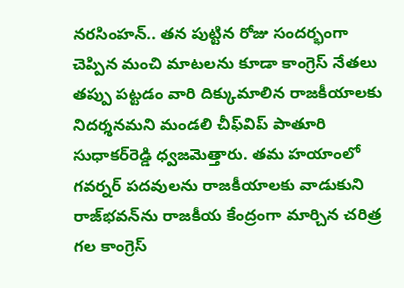నరసింహన్.. తన పుట్టిన రోజు సందర్భంగా చెప్పిన మంచి మాటలను కూడా కాంగ్రెస్ నేతలు తప్పు పట్టడం వారి దిక్కుమాలిన రాజకీయాలకు నిదర్శనమని మండలి చీఫ్‌విప్ పాతూరి సుధాకర్‌రెడ్డి ధ్వజమెత్తారు. తమ హయాంలో గవర్నర్ పదవులను రాజకీయాలకు వాడుకుని రాజ్‌భవన్‌ను రాజకీయ కేంద్రంగా మార్చిన చరిత్ర గల కాంగ్రెస్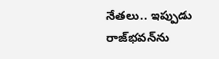నేతలు.. ఇప్పుడు రాజ్‌భవన్‌ను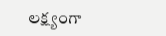లక్ష్యంగా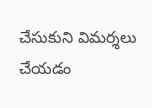చేసుకుని విమర్శలు చేయడం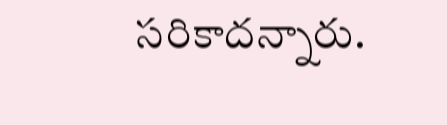సరికాదన్నారు.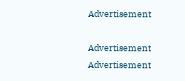Advertisement

Advertisement
Advertisement